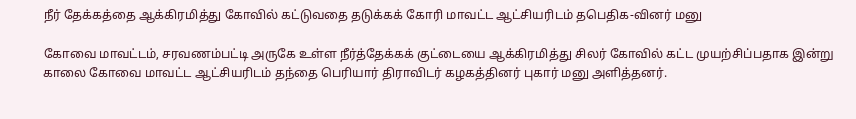நீர் தேக்கத்தை ஆக்கிரமித்து கோவில் கட்டுவதை தடுக்கக் கோரி மாவட்ட ஆட்சியரிடம் தபெதிக-வினர் மனு

கோவை மாவட்டம், சரவணம்பட்டி அருகே உள்ள நீர்த்தேக்கக் குட்டையை ஆக்கிரமித்து சிலர் கோவில் கட்ட முயற்சிப்பதாக இன்று காலை கோவை மாவட்ட ஆட்சியரிடம் தந்தை பெரியார் திராவிடர் கழகத்தினர் புகார் மனு அளித்தனர்.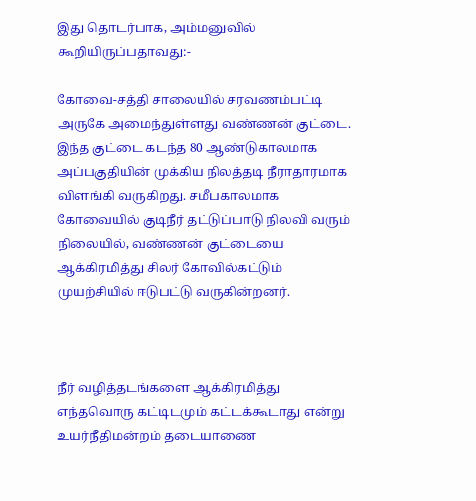இது தொடர்பாக, அம்மனுவில் கூறியிருப்பதாவது:-

கோவை-சத்தி சாலையில் சரவணம்பட்டி அருகே அமைந்துள்ளது வண்ணன் குட்டை. இந்த குட்டை கடந்த 80 ஆண்டுகாலமாக அப்பகுதியின் முக்கிய நிலத்தடி நீராதாரமாக விளங்கி வருகிறது. சமீபகாலமாக கோவையில் குடிநீர் தட்டுப்பாடு நிலவி வரும் நிலையில், வண்ணன் குட்டையை ஆக்கிரமித்து சிலர் கோவில்கட்டும் முயற்சியில் ஈடுபட்டு வருகின்றனர்.



நீர் வழித்தடங்களை ஆக்கிரமித்து எந்தவொரு கட்டிடமும் கட்டக்கூடாது என்று உயர்நீதிமன்றம் தடையாணை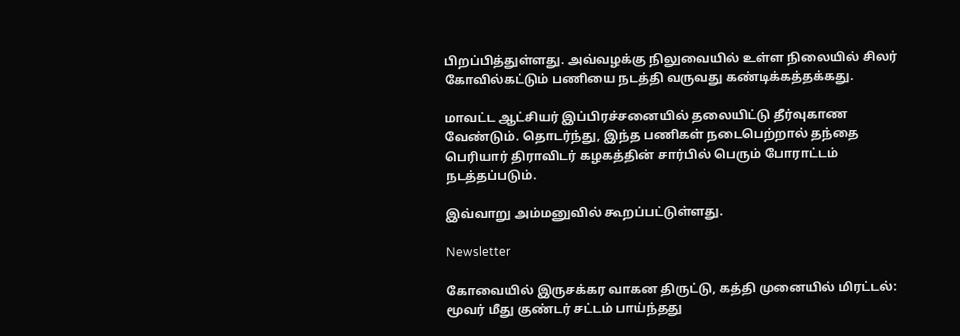பிறப்பித்துள்ளது. அவ்வழக்கு நிலுவையில் உள்ள நிலையில் சிலர் கோவில்கட்டும் பணியை நடத்தி வருவது கண்டிக்கத்தக்கது.

மாவட்ட ஆட்சியர் இப்பிரச்சனையில் தலையிட்டு தீர்வுகாண வேண்டும். தொடர்ந்து, இந்த பணிகள் நடைபெற்றால் தந்தை பெரியார் திராவிடர் கழகத்தின் சார்பில் பெரும் போராட்டம் நடத்தப்படும்.

இவ்வாறு அம்மனுவில் கூறப்பட்டுள்ளது.

Newsletter

கோவையில் இருசக்கர வாகன திருட்டு, கத்தி முனையில் மிரட்டல்: மூவர் மீது குண்டர் சட்டம் பாய்ந்தது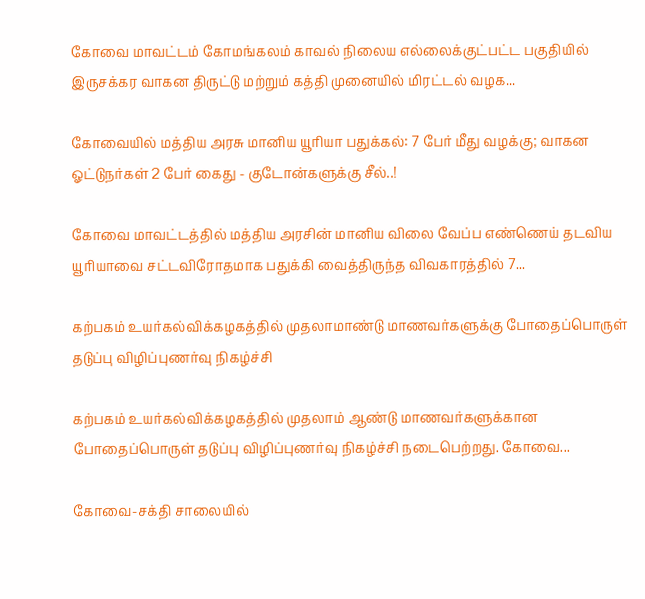கோவை மாவட்டம் கோமங்கலம் காவல் நிலைய எல்லைக்குட்பட்ட பகுதியில் இருசக்கர வாகன திருட்டு மற்றும் கத்தி முனையில் மிரட்டல் வழக...

கோவையில் மத்திய அரசு மானிய யூரியா பதுக்கல்: 7 பேர் மீது வழக்கு; வாகன ஓட்டுநர்கள் 2 பேர் கைது - குடோன்களுக்கு சீல்..!

கோவை மாவட்டத்தில் மத்திய அரசின் மானிய விலை வேப்ப எண்ணெய் தடவிய யூரியாவை சட்டவிரோதமாக பதுக்கி வைத்திருந்த விவகாரத்தில் 7...

கற்பகம் உயர்கல்விக்கழகத்தில் முதலாமாண்டு மாணவர்களுக்கு போதைப்பொருள் தடுப்பு விழிப்புணர்வு நிகழ்ச்சி

கற்பகம் உயர்கல்விக்கழகத்தில் முதலாம் ஆண்டு மாணவர்களுக்கான போதைப்பொருள் தடுப்பு விழிப்புணர்வு நிகழ்ச்சி நடைபெற்றது. கோவை...

கோவை-சக்தி சாலையில்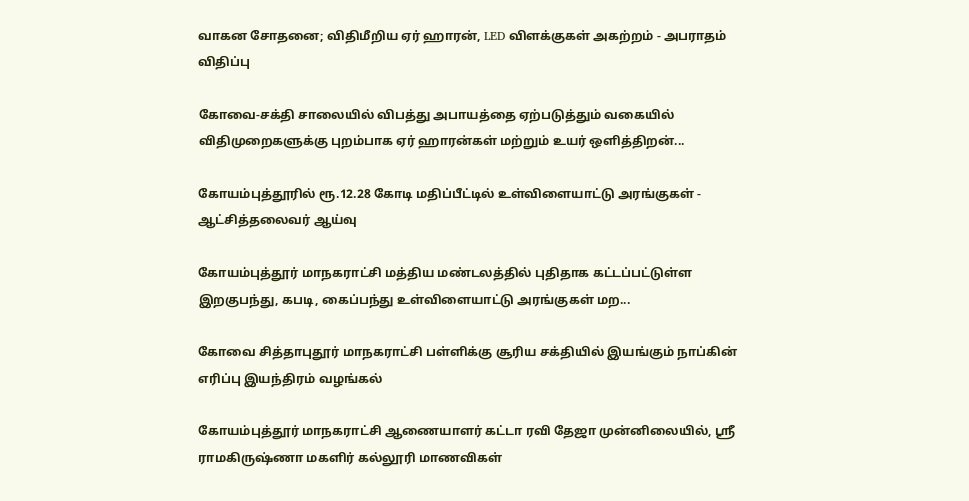வாகன சோதனை; விதிமீறிய ஏர் ஹாரன், LED விளக்குகள் அகற்றம் - அபராதம் விதிப்பு

கோவை-சக்தி சாலையில் விபத்து அபாயத்தை ஏற்படுத்தும் வகையில் விதிமுறைகளுக்கு புறம்பாக ஏர் ஹாரன்கள் மற்றும் உயர் ஒளித்திறன்...

கோயம்புத்தூரில் ரூ.12.28 கோடி மதிப்பீட்டில் உள்விளையாட்டு அரங்குகள் - ஆட்சித்தலைவர் ஆய்வு

கோயம்புத்தூர் மாநகராட்சி மத்திய மண்டலத்தில் புதிதாக கட்டப்பட்டுள்ள இறகுபந்து, கபடி, கைப்பந்து உள்விளையாட்டு அரங்குகள் மற...

கோவை சித்தாபுதூர் மாநகராட்சி பள்ளிக்கு சூரிய சக்தியில் இயங்கும் நாப்கின் எரிப்பு இயந்திரம் வழங்கல்

கோயம்புத்தூர் மாநகராட்சி ஆணையாளர் கட்டா ரவி தேஜா முன்னிலையில், ஸ்ரீ ராமகிருஷ்ணா மகளிர் கல்லூரி மாணவிகள்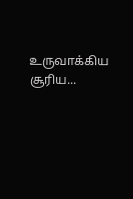உருவாக்கிய சூரிய...